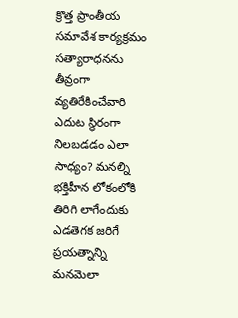క్రొత్త ప్రాంతీయ సమావేశ కార్యక్రమం
సత్యారాధనను తీవ్రంగా వ్యతిరేకించేవారి ఎదుట స్థిరంగా నిలబడడం ఎలా సాధ్యం? మనల్ని భక్తిహీన లోకంలోకి తిరిగి లాగేందుకు ఎడతెగక జరిగే ప్రయత్నాన్ని మనమెలా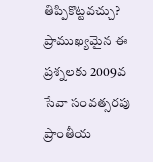తిప్పికొట్టవచ్చు? ప్రాముఖ్యమైన ఈ ప్రశ్నలకు 2009వ సేవా సంవత్సరపు ప్రాంతీయ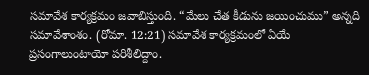సమావేశ కార్యక్రమం జవాబిస్తుంది. “మేలు చేత కీడును జయించుము” అన్నది సమావేశాంశం. (రోమా. 12:21) సమావేశ కార్యక్రమంలో ఏయే ప్రసంగాలుంటాయో పరిశీలిద్దాం.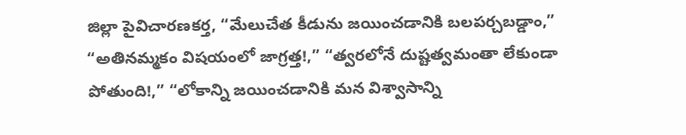జిల్లా పైవిచారణకర్త, “మేలుచేత కీడును జయించడానికి బలపర్చబడ్డాం,” “అతినమ్మకం విషయంలో జాగ్రత్త!,” “త్వరలోనే దుష్టత్వమంతా లేకుండా పోతుంది!,” “లోకాన్ని జయించడానికి మన విశ్వాసాన్ని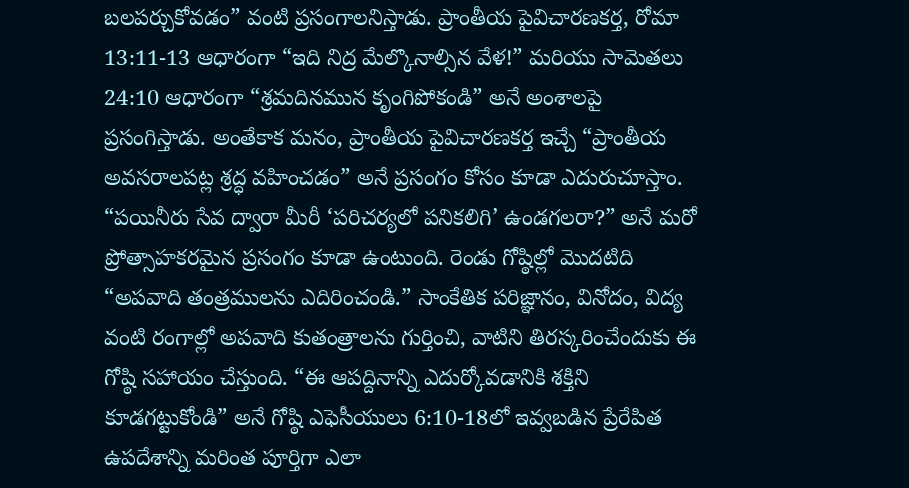బలపర్చుకోవడం” వంటి ప్రసంగాలనిస్తాడు. ప్రాంతీయ పైవిచారణకర్త, రోమా 13:11-13 ఆధారంగా “ఇది నిద్ర మేల్కొనాల్సిన వేళ!” మరియు సామెతలు 24:10 ఆధారంగా “శ్రమదినమున కృంగిపోకండి” అనే అంశాలపై ప్రసంగిస్తాడు. అంతేకాక మనం, ప్రాంతీయ పైవిచారణకర్త ఇచ్చే “ప్రాంతీయ అవసరాలపట్ల శ్రద్ధ వహించడం” అనే ప్రసంగం కోసం కూడా ఎదురుచూస్తాం. “పయినీరు సేవ ద్వారా మీరీ ‘పరిచర్యలో పనికలిగి’ ఉండగలరా?” అనే మరో ప్రోత్సాహకరమైన ప్రసంగం కూడా ఉంటుంది. రెండు గోష్ఠిల్లో మొదటిది “అపవాది తంత్రములను ఎదిరించండి.” సాంకేతిక పరిజ్ఞానం, వినోదం, విద్య వంటి రంగాల్లో అపవాది కుతంత్రాలను గుర్తించి, వాటిని తిరస్కరించేందుకు ఈ గోష్ఠి సహాయం చేస్తుంది. “ఈ ఆపద్దినాన్ని ఎదుర్కోవడానికి శక్తిని కూడగట్టుకోండి” అనే గోష్ఠి ఎఫెసీయులు 6:10-18లో ఇవ్వబడిన ప్రేరేపిత ఉపదేశాన్ని మరింత పూర్తిగా ఎలా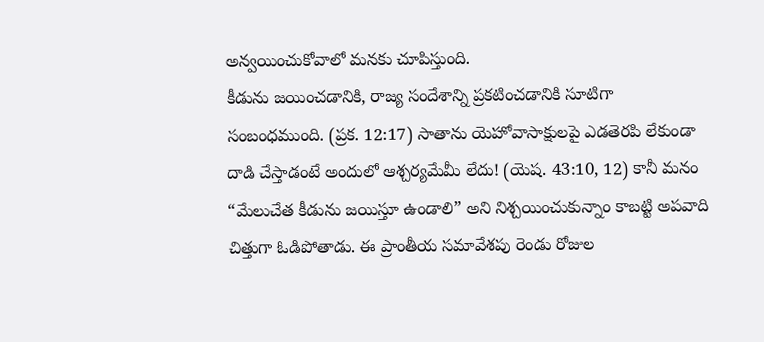అన్వయించుకోవాలో మనకు చూపిస్తుంది.
కీడును జయించడానికి, రాజ్య సందేశాన్ని ప్రకటించడానికి సూటిగా సంబంధముంది. (ప్రక. 12:17) సాతాను యెహోవాసాక్షులపై ఎడతెరపి లేకుండా దాడి చేస్తాడంటే అందులో ఆశ్చర్యమేమీ లేదు! (యెష. 43:10, 12) కానీ మనం “మేలుచేత కీడును జయిస్తూ ఉండాలి” అని నిశ్చయించుకున్నాం కాబట్టి అపవాది చిత్తుగా ఓడిపోతాడు. ఈ ప్రాంతీయ సమావేశపు రెండు రోజుల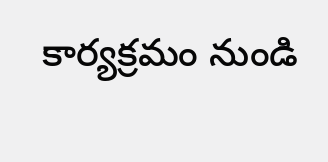కార్యక్రమం నుండి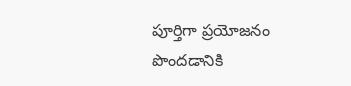పూర్తిగా ప్రయోజనం పొందడానికి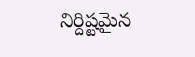నిర్దిష్టమైన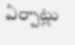ఏర్పాట్లు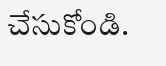చేసుకోండి.